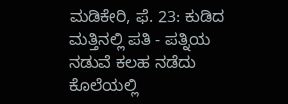ಮಡಿಕೇರಿ, ಫೆ. 23: ಕುಡಿದ ಮತ್ತಿನಲ್ಲಿ ಪತಿ - ಪತ್ನಿಯ ನಡುವೆ ಕಲಹ ನಡೆದು ಕೊಲೆಯಲ್ಲಿ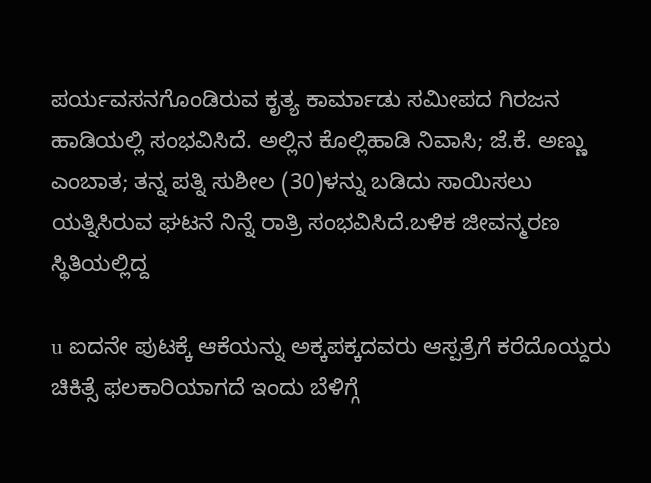ಪರ್ಯವಸನಗೊಂಡಿರುವ ಕೃತ್ಯ ಕಾರ್ಮಾಡು ಸಮೀಪದ ಗಿರಜನ ಹಾಡಿಯಲ್ಲಿ ಸಂಭವಿಸಿದೆ. ಅಲ್ಲಿನ ಕೊಲ್ಲಿಹಾಡಿ ನಿವಾಸಿ; ಜೆ.ಕೆ. ಅಣ್ಣು ಎಂಬಾತ; ತನ್ನ ಪತ್ನಿ ಸುಶೀಲ (30)ಳನ್ನು ಬಡಿದು ಸಾಯಿಸಲು ಯತ್ನಿಸಿರುವ ಘಟನೆ ನಿನ್ನೆ ರಾತ್ರಿ ಸಂಭವಿಸಿದೆ.ಬಳಿಕ ಜೀವನ್ಮರಣ ಸ್ಥಿತಿಯಲ್ಲಿದ್ದ

u ಐದನೇ ಪುಟಕ್ಕೆ ಆಕೆಯನ್ನು ಅಕ್ಕಪಕ್ಕದವರು ಆಸ್ಪತ್ರೆಗೆ ಕರೆದೊಯ್ದರು ಚಿಕಿತ್ಸೆ ಫಲಕಾರಿಯಾಗದೆ ಇಂದು ಬೆಳಿಗ್ಗೆ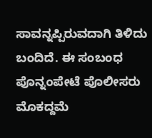ಸಾವನ್ನಪ್ಪಿರುವದಾಗಿ ತಿಳಿದು ಬಂದಿದೆ. ಈ ಸಂಬಂಧ ಪೊನ್ನಂಪೇಟೆ ಪೊಲೀಸರು ಮೊಕದ್ದಮೆ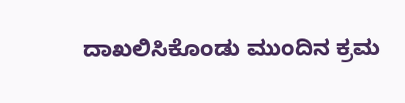ದಾಖಲಿಸಿಕೊಂಡು ಮುಂದಿನ ಕ್ರಮ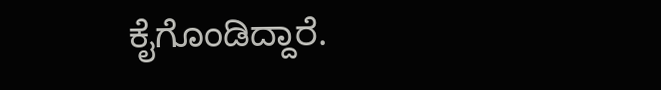ಕೈಗೊಂಡಿದ್ದಾರೆ.